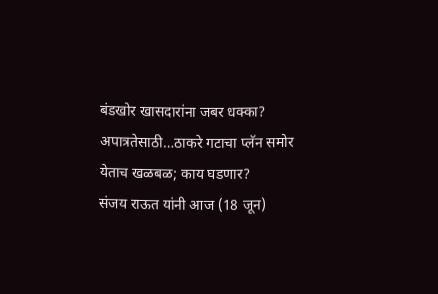बंडखोर खासदारांना जबर धक्का? अपात्रतेसाठी…ठाकरे गटाचा प्लॅन समोर येताच खळबळ; काय घडणार?
संजय राऊत यांनी आज (18 जून)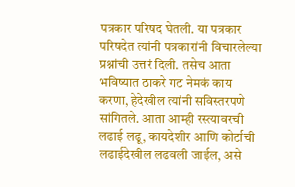पत्रकार परिषद घेतली. या पत्रकार परिषदेत त्यांनी पत्रकारांनी विचारलेल्या प्रश्नांची उत्तरं दिली. तसेच आता भविष्यात ठाकरे गट नेमकं काय करणा, हेदेखील त्यांनी सविस्तरपणे सांगितले. आता आम्ही रस्त्यावरची लढाई लढू, कायदेशीर आणि कोर्टाची लढाईदेखील लढवली जाईल, असे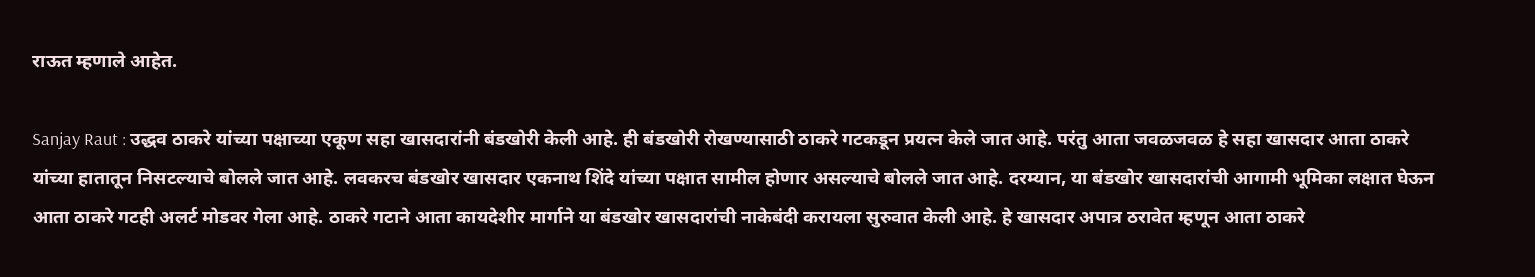राऊत म्हणाले आहेत.

Sanjay Raut : उद्धव ठाकरे यांच्या पक्षाच्या एकूण सहा खासदारांनी बंडखोरी केली आहे. ही बंडखोरी रोखण्यासाठी ठाकरे गटकडून प्रयत्न केले जात आहे. परंतु आता जवळजवळ हे सहा खासदार आता ठाकरे यांच्या हातातून निसटल्याचे बोलले जात आहे. लवकरच बंडखोर खासदार एकनाथ शिंदे यांच्या पक्षात सामील होणार असल्याचे बोलले जात आहे. दरम्यान, या बंडखोर खासदारांची आगामी भूमिका लक्षात घेऊन आता ठाकरे गटही अलर्ट मोडवर गेला आहे. ठाकरे गटाने आता कायदेशीर मार्गाने या बंडखोर खासदारांची नाकेबंदी करायला सुरुवात केली आहे. हे खासदार अपात्र ठरावेत म्हणून आता ठाकरे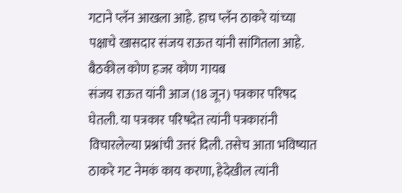गटाने प्लॅन आखला आहे. हाच प्लॅन ठाकरे यांच्या पक्षाचे खासदार संजय राऊत यांनी सांगितला आहे.
बैठकील कोण हजर कोण गायब
संजय राऊत यांनी आज (18 जून) पत्रकार परिषद घेतली. या पत्रकार परिषदेत त्यांनी पत्रकारांनी विचारलेल्या प्रश्नांची उत्तरं दिली. तसेच आता भविष्यात ठाकरे गट नेमकं काय करणा, हेदेखील त्यांनी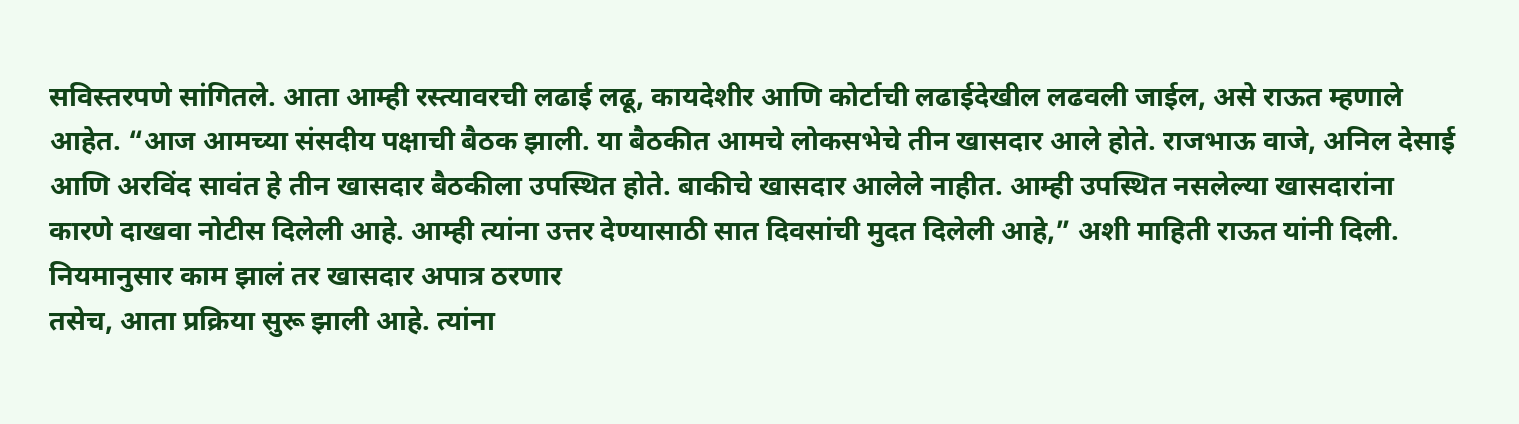सविस्तरपणे सांगितले. आता आम्ही रस्त्यावरची लढाई लढू, कायदेशीर आणि कोर्टाची लढाईदेखील लढवली जाईल, असे राऊत म्हणाले आहेत. “आज आमच्या संसदीय पक्षाची बैठक झाली. या बैठकीत आमचे लोकसभेचे तीन खासदार आले होते. राजभाऊ वाजे, अनिल देसाई आणि अरविंद सावंत हे तीन खासदार बैठकीला उपस्थित होते. बाकीचे खासदार आलेले नाहीत. आम्ही उपस्थित नसलेल्या खासदारांना कारणे दाखवा नोटीस दिलेली आहे. आम्ही त्यांना उत्तर देण्यासाठी सात दिवसांची मुदत दिलेली आहे,” अशी माहिती राऊत यांनी दिली.
नियमानुसार काम झालं तर खासदार अपात्र ठरणार
तसेच, आता प्रक्रिया सुरू झाली आहे. त्यांना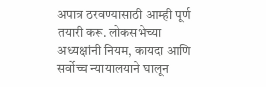अपात्र ठरवण्यासाठी आम्ही पूर्ण तयारी करू. लोकसभेच्या अध्यक्षांनी नियम, कायदा आणि सर्वोच्च न्यायालयाने घालून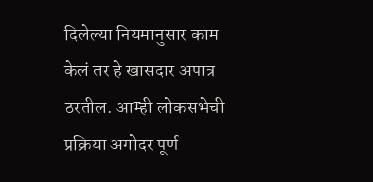दिलेल्या नियमानुसार काम केलं तर हे खासदार अपात्र ठरतील. आम्ही लोकसभेची प्रक्रिया अगोदर पूर्ण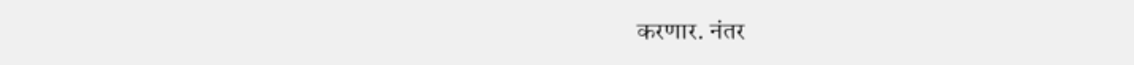करणार. नंतर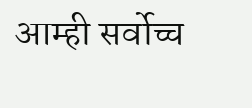आम्ही सर्वोच्च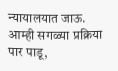न्यायालयात जाऊ. आम्ही सगळ्या प्रक्रिया पार पाडू,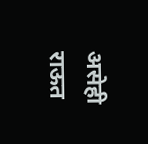असेही राऊत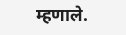म्हणाले.